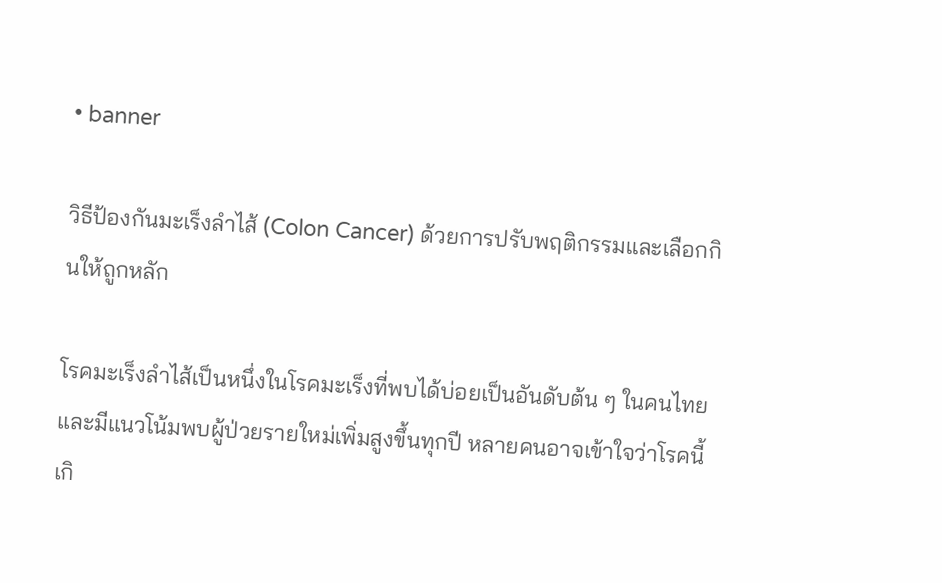• banner

วิธีป้องกันมะเร็งลำไส้ (Colon Cancer) ด้วยการปรับพฤติกรรมและเลือกกินให้ถูกหลัก

โรคมะเร็งลำไส้เป็นหนึ่งในโรคมะเร็งที่พบได้บ่อยเป็นอันดับต้น ๆ ในคนไทย และมีแนวโน้มพบผู้ป่วยรายใหม่เพิ่มสูงขึ้นทุกปี หลายคนอาจเข้าใจว่าโรคนี้เกิ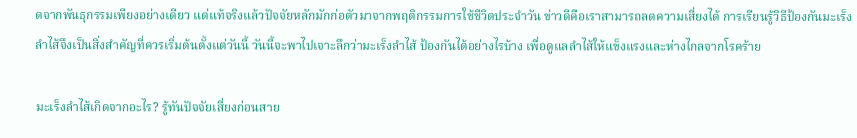ดจากพันธุกรรมเพียงอย่างเดียว แต่แท้จริงแล้วปัจจัยหลักมักก่อตัวมาจากพฤติกรรมการใช้ชีวิตประจำวัน ข่าวดีคือเราสามารถลดความเสี่ยงได้ การเรียนรู้วิธีป้องกันมะเร็งลำไส้จึงเป็นสิ่งสำคัญที่ควรเริ่มต้นตั้งแต่วันนี้ วันนี้จะพาไปเจาะลึกว่ามะเร็งลําไส้ ป้องกันได้อย่างไรบ้าง เพื่อดูแลลำไส้ให้แข็งแรงและห่างไกลจากโรคร้าย

มะเร็งลำไส้เกิดจากอะไร? รู้ทันปัจจัยเสี่ยงก่อนสาย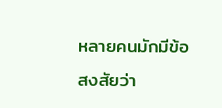หลายคนมักมีข้อสงสัยว่า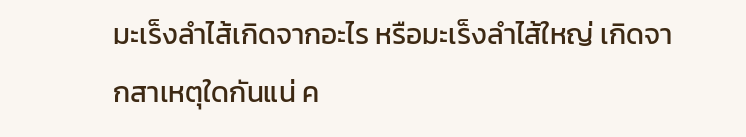มะเร็งลำไส้เกิดจากอะไร หรือมะเร็งลําไส้ใหญ่ เกิดจากสาเหตุใดกันแน่ ค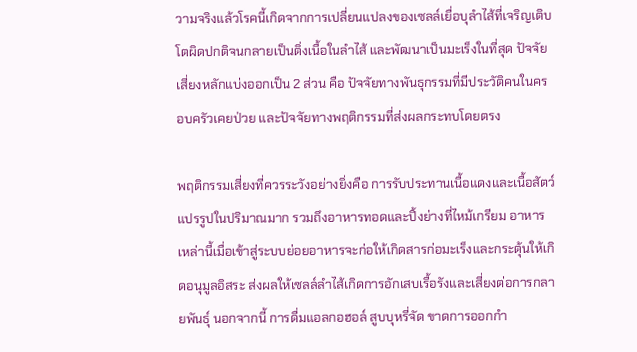วามจริงแล้วโรคนี้เกิดจากการเปลี่ยนแปลงของเซลล์เยื่อบุลำไส้ที่เจริญเติบโตผิดปกติจนกลายเป็นติ่งเนื้อในลำไส้ และพัฒนาเป็นมะเร็งในที่สุด ปัจจัยเสี่ยงหลักแบ่งออกเป็น 2 ส่วน คือ ปัจจัยทางพันธุกรรมที่มีประวัติคนในครอบครัวเคยป่วย และปัจจัยทางพฤติกรรมที่ส่งผลกระทบโดยตรง

พฤติกรรมเสี่ยงที่ควรระวังอย่างยิ่งคือ การรับประทานเนื้อแดงและเนื้อสัตว์แปรรูปในปริมาณมาก รวมถึงอาหารทอดและปิ้งย่างที่ไหม้เกรียม อาหารเหล่านี้เมื่อเข้าสู่ระบบย่อยอาหารจะก่อให้เกิดสารก่อมะเร็งและกระตุ้นให้เกิดอนุมูลอิสระ ส่งผลให้เซลล์ลำไส้เกิดการอักเสบเรื้อรังและเสี่ยงต่อการกลายพันธุ์ นอกจากนี้ การดื่มแอลกอฮอล์ สูบบุหรี่จัด ขาดการออกกำ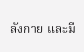ลังกาย และมี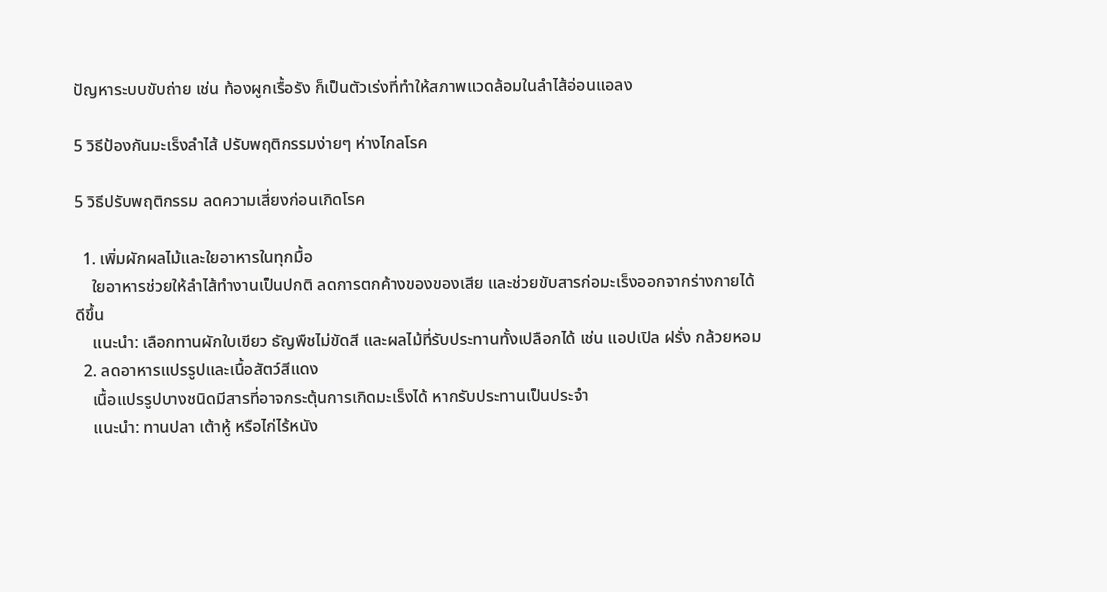ปัญหาระบบขับถ่าย เช่น ท้องผูกเรื้อรัง ก็เป็นตัวเร่งที่ทำให้สภาพแวดล้อมในลำไส้อ่อนแอลง

5 วิธีป้องกันมะเร็งลำไส้ ปรับพฤติกรรมง่ายๆ ห่างไกลโรค

5 วิธีปรับพฤติกรรม ลดความเสี่ยงก่อนเกิดโรค

  1. เพิ่มผักผลไม้และใยอาหารในทุกมื้อ
    ใยอาหารช่วยให้ลำไส้ทำงานเป็นปกติ ลดการตกค้างของของเสีย และช่วยขับสารก่อมะเร็งออกจากร่างกายได้ดีขึ้น
    แนะนำ: เลือกทานผักใบเขียว ธัญพืชไม่ขัดสี และผลไม้ที่รับประทานทั้งเปลือกได้ เช่น แอปเปิล ฝรั่ง กล้วยหอม
  2. ลดอาหารแปรรูปและเนื้อสัตว์สีแดง
    เนื้อแปรรูปบางชนิดมีสารที่อาจกระตุ้นการเกิดมะเร็งได้ หากรับประทานเป็นประจำ
    แนะนำ: ทานปลา เต้าหู้ หรือไก่ไร้หนัง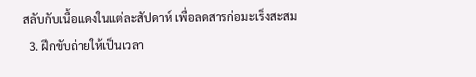สลับกับเนื้อแดงในแต่ละสัปดาห์ เพื่อลดสารก่อมะเร็งสะสม
  3. ฝึกขับถ่ายให้เป็นเวลา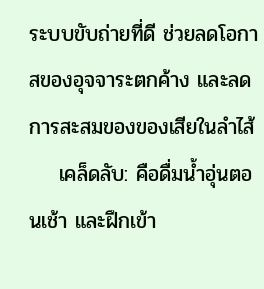ระบบขับถ่ายที่ดี ช่วยลดโอกาสของอุจจาระตกค้าง และลดการสะสมของของเสียในลำไส้
    เคล็ดลับ: คือดื่มน้ำอุ่นตอนเช้า และฝึกเข้า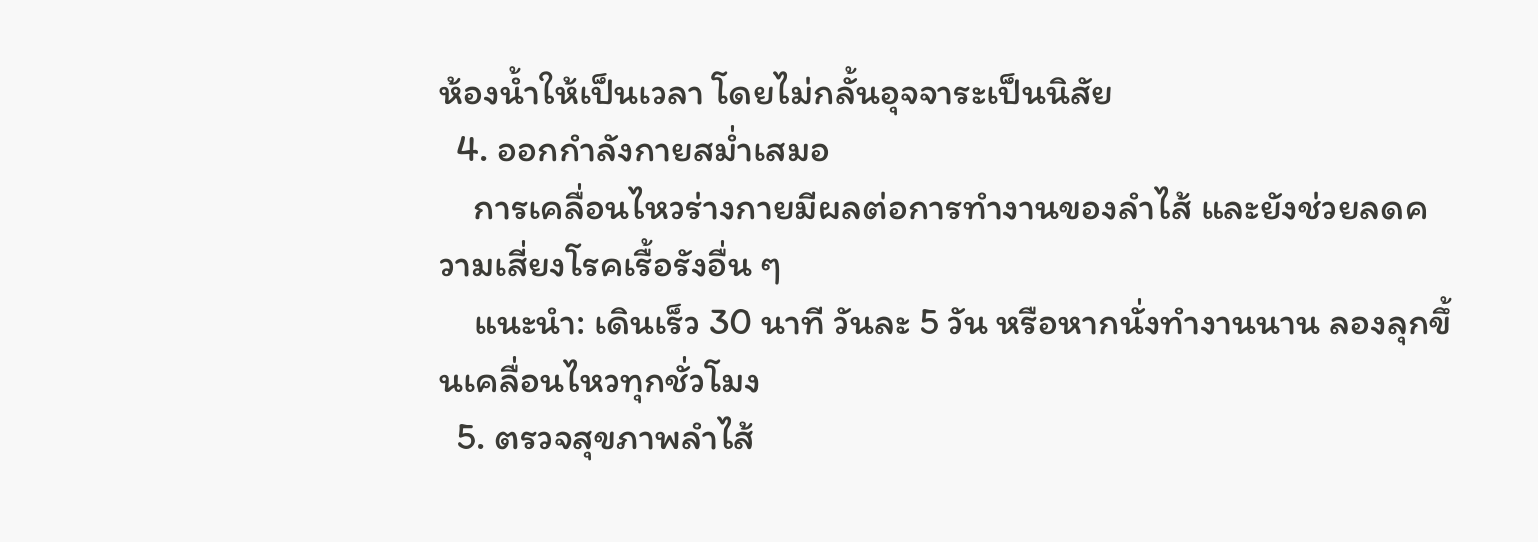ห้องน้ำให้เป็นเวลา โดยไม่กลั้นอุจจาระเป็นนิสัย
  4. ออกกำลังกายสม่ำเสมอ
    การเคลื่อนไหวร่างกายมีผลต่อการทำงานของลำไส้ และยังช่วยลดความเสี่ยงโรคเรื้อรังอื่น ๆ
    แนะนำ: เดินเร็ว 30 นาที วันละ 5 วัน หรือหากนั่งทำงานนาน ลองลุกขึ้นเคลื่อนไหวทุกชั่วโมง
  5. ตรวจสุขภาพลำไส้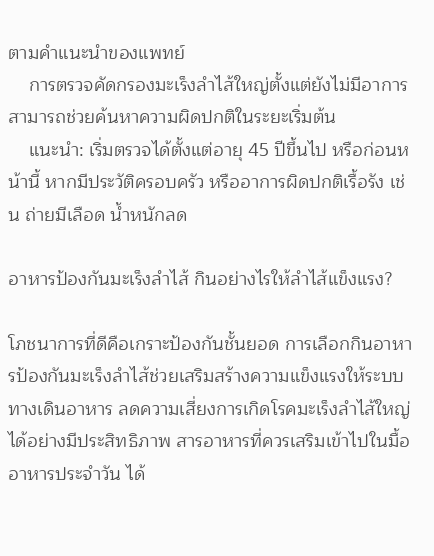ตามคำแนะนำของแพทย์
    การตรวจคัดกรองมะเร็งลำไส้ใหญ่ตั้งแต่ยังไม่มีอาการ สามารถช่วยค้นหาความผิดปกติในระยะเริ่มต้น
    แนะนำ: เริ่มตรวจได้ตั้งแต่อายุ 45 ปีขึ้นไป หรือก่อนหน้านี้ หากมีประวัติครอบครัว หรืออาการผิดปกติเรื้อรัง เช่น ถ่ายมีเลือด น้ำหนักลด

อาหารป้องกันมะเร็งลำไส้ กินอย่างไรให้ลำไส้แข็งแรง?

โภชนาการที่ดีคือเกราะป้องกันชั้นยอด การเลือกกินอาหารป้องกันมะเร็งลำไส้ช่วยเสริมสร้างความแข็งแรงให้ระบบทางเดินอาหาร ลดความเสี่ยงการเกิดโรคมะเร็งลำไส้ใหญ่ได้อย่างมีประสิทธิภาพ สารอาหารที่ควรเสริมเข้าไปในมื้ออาหารประจำวัน ได้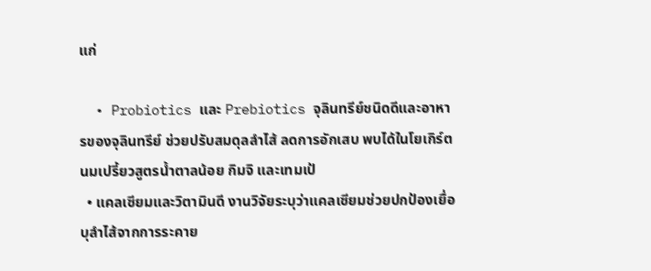แก่

  • Probiotics และ Prebiotics จุลินทรีย์ชนิดดีและอาหารของจุลินทรีย์ ช่วยปรับสมดุลลำไส้ ลดการอักเสบ พบได้ในโยเกิร์ต นมเปรี้ยวสูตรน้ำตาลน้อย กิมจิ และเทมเป้
  • แคลเซียมและวิตามินดี งานวิจัยระบุว่าแคลเซียมช่วยปกป้องเยื่อบุลำไส้จากการระคาย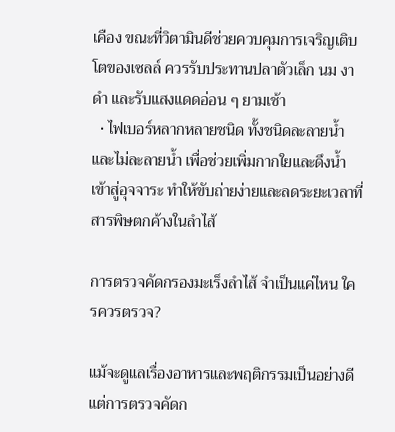เคือง ขณะที่วิตามินดีช่วยควบคุมการเจริญเติบโตของเซลล์ ควรรับประทานปลาตัวเล็ก นม งาดำ และรับแสงแดดอ่อน ๆ ยามเช้า
  • ไฟเบอร์หลากหลายชนิด ทั้งชนิดละลายน้ำและไม่ละลายน้ำ เพื่อช่วยเพิ่มกากใยและดึงน้ำเข้าสู่อุจจาระ ทำให้ขับถ่ายง่ายและลดระยะเวลาที่สารพิษตกค้างในลำไส้

การตรวจคัดกรองมะเร็งลำไส้ จำเป็นแค่ไหน ใครควรตรวจ?

แม้จะดูแลเรื่องอาหารและพฤติกรรมเป็นอย่างดี แต่การตรวจคัดก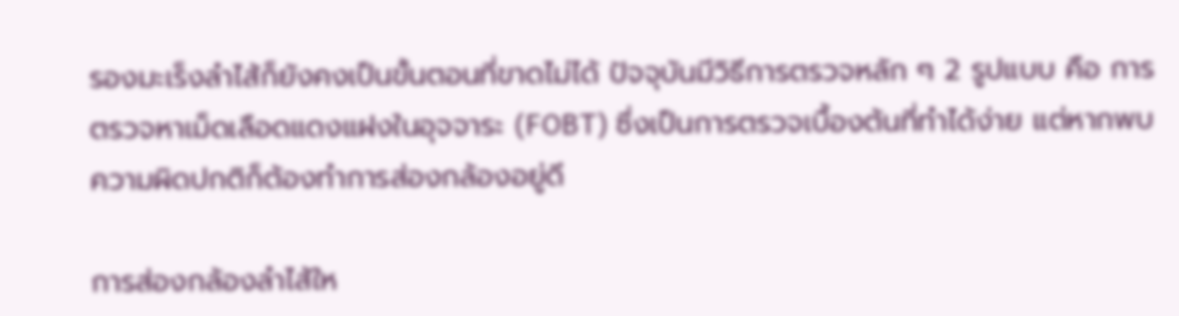รองมะเร็งลำไส้ก็ยังคงเป็นขั้นตอนที่ขาดไม่ได้ ปัจจุบันมีวิธีการตรวจหลัก ๆ 2 รูปแบบ คือ การตรวจหาเม็ดเลือดแดงแฝงในอุจจาระ (FOBT) ซึ่งเป็นการตรวจเบื้องต้นที่ทำได้ง่าย แต่หากพบความผิดปกติก็ต้องทำการส่องกล้องอยู่ดี

การส่องกล้องลำไส้ให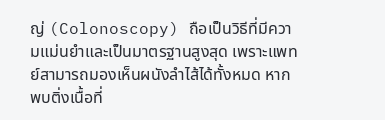ญ่ (Colonoscopy) ถือเป็นวิธีที่มีความแม่นยำและเป็นมาตรฐานสูงสุด เพราะแพทย์สามารถมองเห็นผนังลำไส้ได้ทั้งหมด หากพบติ่งเนื้อที่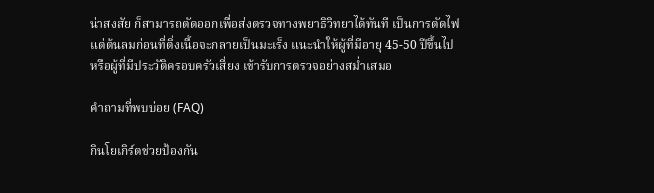น่าสงสัย ก็สามารถตัดออกเพื่อส่งตรวจทางพยาธิวิทยาได้ทันที เป็นการตัดไฟแต่ต้นลมก่อนที่ติ่งเนื้อจะกลายเป็นมะเร็ง แนะนำให้ผู้ที่มีอายุ 45-50 ปีขึ้นไป หรือผู้ที่มีประวัติครอบครัวเสี่ยง เข้ารับการตรวจอย่างสม่ำเสมอ

คำถามที่พบบ่อย (FAQ)

กินโยเกิร์ตช่วยป้องกัน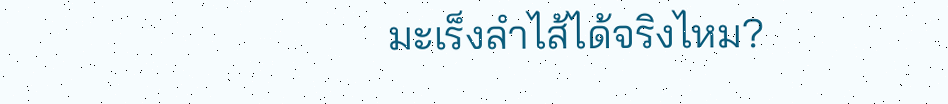มะเร็งลำไส้ได้จริงไหม?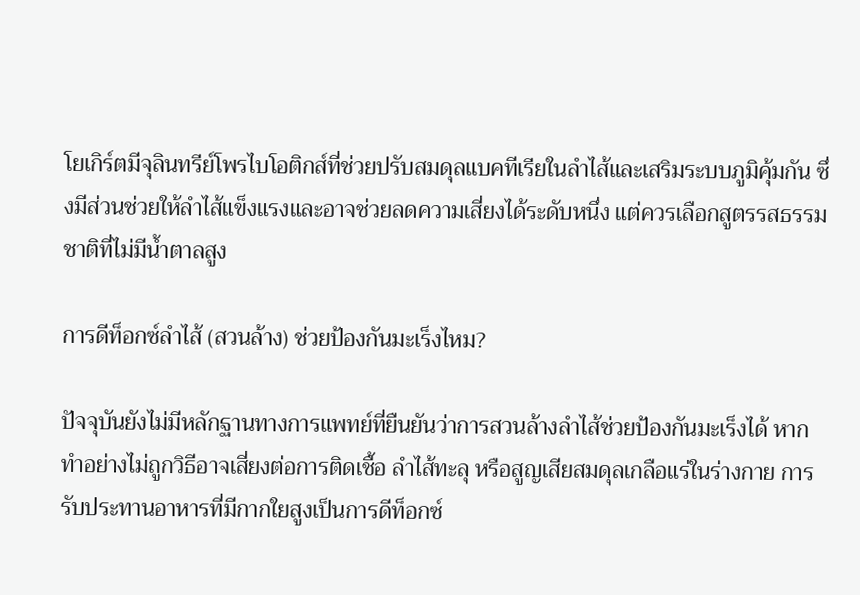โยเกิร์ตมีจุลินทรีย์โพรไบโอติกส์ที่ช่วยปรับสมดุลแบคทีเรียในลำไส้และเสริมระบบภูมิคุ้มกัน ซึ่งมีส่วนช่วยให้ลำไส้แข็งแรงและอาจช่วยลดความเสี่ยงได้ระดับหนึ่ง แต่ควรเลือกสูตรรสธรรมชาติที่ไม่มีน้ำตาลสูง

การดีท็อกซ์ลำไส้ (สวนล้าง) ช่วยป้องกันมะเร็งไหม?

ปัจจุบันยังไม่มีหลักฐานทางการแพทย์ที่ยืนยันว่าการสวนล้างลำไส้ช่วยป้องกันมะเร็งได้ หากทำอย่างไม่ถูกวิธีอาจเสี่ยงต่อการติดเชื้อ ลำไส้ทะลุ หรือสูญเสียสมดุลเกลือแร่ในร่างกาย การรับประทานอาหารที่มีกากใยสูงเป็นการดีท็อกซ์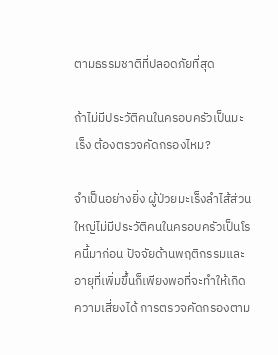ตามธรรมชาติที่ปลอดภัยที่สุด

ถ้าไม่มีประวัติคนในครอบครัวเป็นมะเร็ง ต้องตรวจคัดกรองไหม?

จำเป็นอย่างยิ่ง ผู้ป่วยมะเร็งลำไส้ส่วนใหญ่ไม่มีประวัติคนในครอบครัวเป็นโรคนี้มาก่อน ปัจจัยด้านพฤติกรรมและอายุที่เพิ่มขึ้นก็เพียงพอที่จะทำให้เกิดความเสี่ยงได้ การตรวจคัดกรองตาม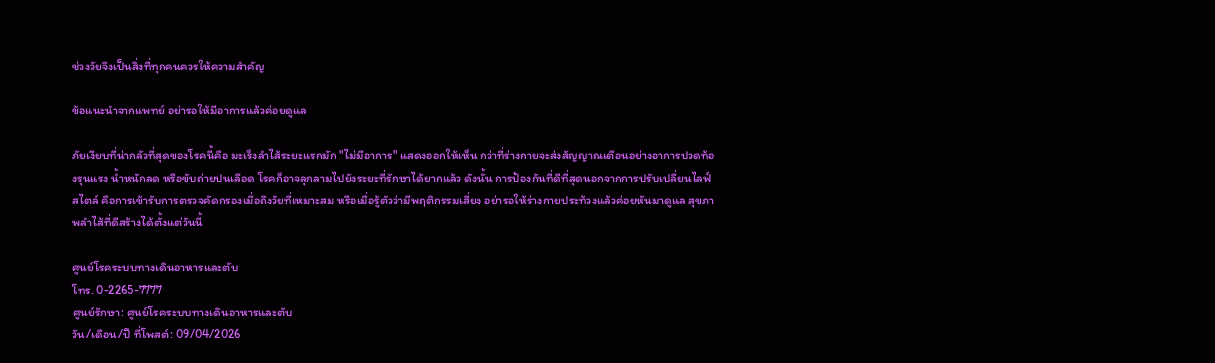ช่วงวัยจึงเป็นสิ่งที่ทุกคนควรให้ความสำคัญ

ข้อแนะนำจากแพทย์ อย่ารอให้มีอาการแล้วค่อยดูแล

ภัยเงียบที่น่ากลัวที่สุดของโรคนี้คือ มะเร็งลำไส้ระยะแรกมัก "ไม่มีอาการ" แสดงออกให้เห็น กว่าที่ร่างกายจะส่งสัญญาณเตือนอย่างอาการปวดท้องรุนแรง น้ำหนักลด หรือขับถ่ายปนเลือด โรคก็อาจลุกลามไปยังระยะที่รักษาได้ยากแล้ว ดังนั้น การป้องกันที่ดีที่สุดนอกจากการปรับเปลี่ยนไลฟ์สไตล์ คือการเข้ารับการตรวจคัดกรองเมื่อถึงวัยที่เหมาะสม หรือเมื่อรู้ตัวว่ามีพฤติกรรมเสี่ยง อย่ารอให้ร่างกายประท้วงแล้วค่อยหันมาดูแล สุขภาพลำไส้ที่ดีสร้างได้ตั้งแต่วันนี้

ศูนย์โรคระบบทางเดินอาหารและตับ
โทร. 0-2265-7777
ศูนย์รักษา: ศูนย์โรคระบบทางเดินอาหารและตับ
วัน/เดือน/ปี ที่โพสต์: 09/04/2026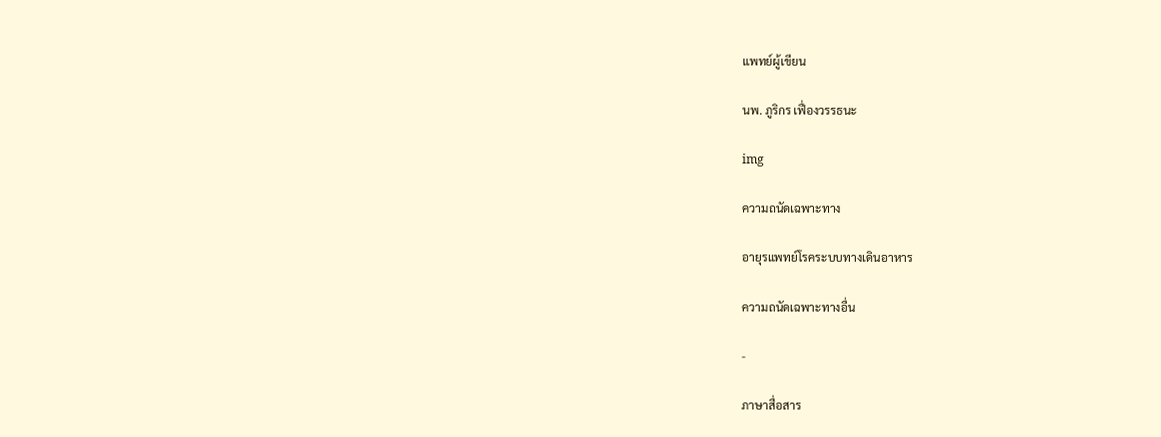แพทย์ผู้เขียน

นพ. ภูริกร เฟื่องวรรธนะ

img

ความถนัดเฉพาะทาง

อายุรแพทย์โรคระบบทางเดินอาหาร

ความถนัดเฉพาะทางอื่น

-

ภาษาสื่อสาร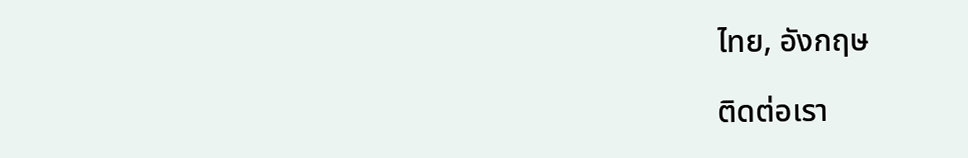ไทย, อังกฤษ

ติดต่อเรา